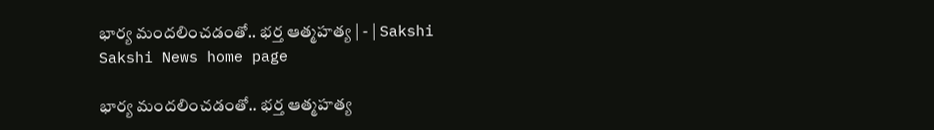భార్య మందలించడంతో.. భర్త ఆత్మహత్య | - | Sakshi
Sakshi News home page

భార్య మందలించడంతో.. భర్త ఆత్మహత్య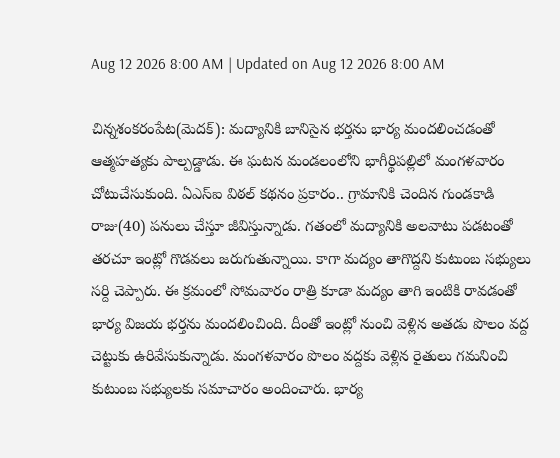Aug 12 2026 8:00 AM | Updated on Aug 12 2026 8:00 AM

చిన్నశంకరంపేట(మెదక్‌): మద్యానికి బానిసైన భర్తను భార్య మందలించడంతో ఆత్మహత్యకు పాల్పడ్డాడు. ఈ ఘటన మండలంలోని భాగీర్థిపల్లిలో మంగళవారం చోటుచేసుకుంది. ఏఎస్‌ఐ విఠల్‌ కథనం ప్రకారం.. గ్రామానికి చెందిన గుండకాడి రాజు(40) పనులు చేస్తూ జీవిస్తున్నాడు. గతంలో మద్యానికి అలవాటు పడటంతో తరచూ ఇంట్లో గొడవలు జరుగుతున్నాయి. కాగా మద్యం తాగొద్దని కుటుంబ సభ్యులు సర్ది చెప్పారు. ఈ క్రమంలో సోమవారం రాత్రి కూడా మద్యం తాగి ఇంటికి రావడంతో భార్య విజయ భర్తను మందలించింది. దీంతో ఇంట్లో నుంచి వెళ్లిన అతడు పొలం వద్ద చెట్టుకు ఉరివేసుకున్నాడు. మంగళవారం పొలం వద్దకు వెళ్లిన రైతులు గమనించి కుటుంబ సభ్యులకు సమాచారం అందించారు. భార్య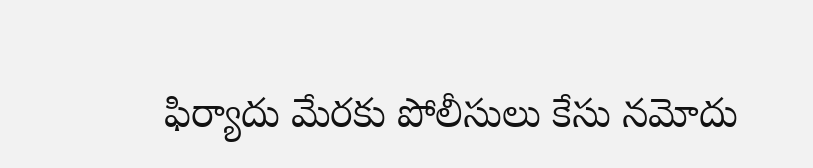ఫిర్యాదు మేరకు పోలీసులు కేసు నమోదు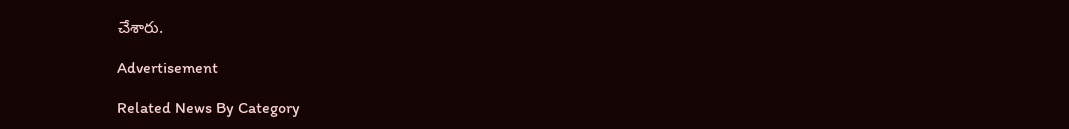చేశారు.

Advertisement

Related News By Category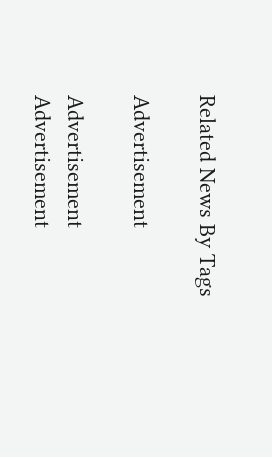Related News By Tags

Advertisement

Advertisement
Advertisement